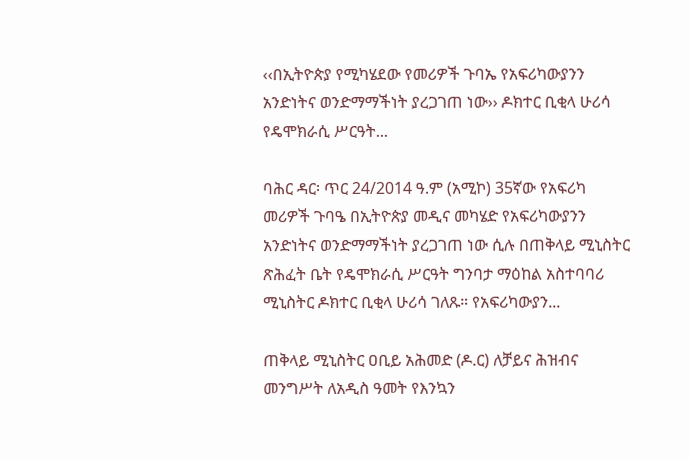‹‹በኢትዮጵያ የሚካሄደው የመሪዎች ጉባኤ የአፍሪካውያንን አንድነትና ወንድማማችነት ያረጋገጠ ነው›› ዶክተር ቢቂላ ሁሪሳ የዴሞክራሲ ሥርዓት...

ባሕር ዳር፡ ጥር 24/2014 ዓ.ም (አሚኮ) 35ኛው የአፍሪካ መሪዎች ጉባዔ በኢትዮጵያ መዲና መካሄድ የአፍሪካውያንን አንድነትና ወንድማማችነት ያረጋገጠ ነው ሲሉ በጠቅላይ ሚኒስትር ጽሕፈት ቤት የዴሞክራሲ ሥርዓት ግንባታ ማዕከል አስተባባሪ ሚኒስትር ዶክተር ቢቂላ ሁሪሳ ገለጹ። የአፍሪካውያን...

ጠቅላይ ሚኒስትር ዐቢይ አሕመድ (ዶ.ር) ለቻይና ሕዝብና መንግሥት ለአዲስ ዓመት የእንኳን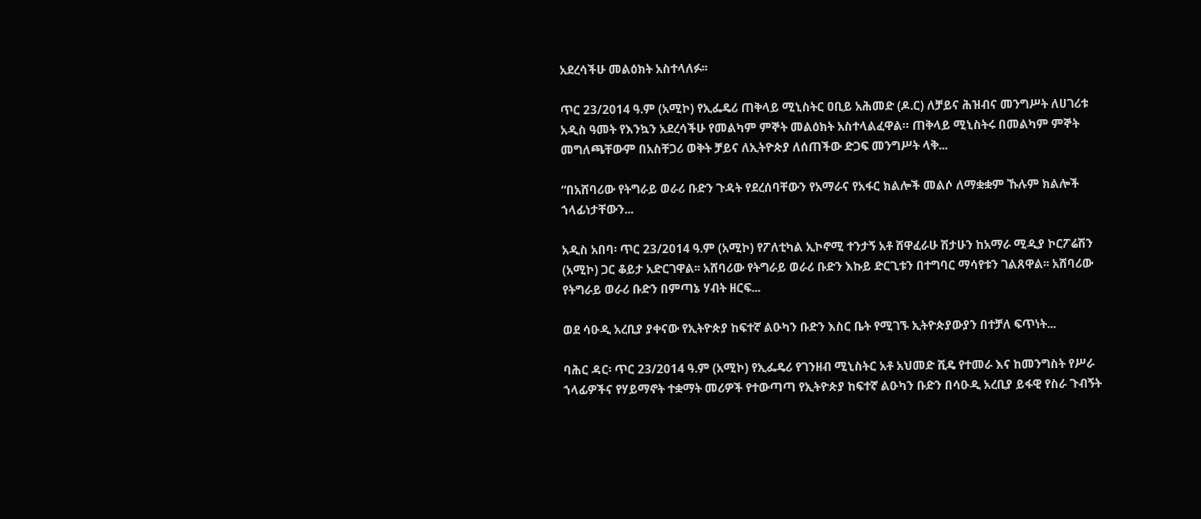አደረሳችሁ መልዕክት አስተላለፉ፡፡

ጥር 23/2014 ዓ.ም (አሚኮ) የኢፌዴሪ ጠቅላይ ሚኒስትር ዐቢይ አሕመድ (ዶ.ር) ለቻይና ሕዝብና መንግሥት ለሀገሪቱ አዲስ ዓመት የእንኳን አደረሳችሁ የመልካም ምኞት መልዕክት አስተላልፈዋል። ጠቅላይ ሚኒስትሩ በመልካም ምኞት መግለጫቸውም በአስቸጋሪ ወቅት ቻይና ለኢትዮጵያ ለሰጠችው ድጋፍ መንግሥት ላቅ...

“በአሸባሪው የትግራይ ወራሪ ቡድን ጉዳት የደረሰባቸውን የአማራና የአፋር ክልሎች መልሶ ለማቋቋም ኹሉም ክልሎች ኀላፊነታቸውን...

አዲስ አበባ፡ ጥር 23/2014 ዓ.ም (አሚኮ) የፖለቲካል ኢኮኖሚ ተንታኝ አቶ ሸዋፈራሁ ሽታሁን ከአማራ ሚዲያ ኮርፖሬሽን (አሚኮ) ጋር ቆይታ አድርገዋል፡፡ አሸባሪው የትግራይ ወራሪ ቡድን እኩይ ድርጊቱን በተግባር ማሳየቱን ገልጸዋል፡፡ አሸባሪው የትግራይ ወራሪ ቡድን በምጣኔ ሃብት ዘርፍ...

ወደ ሳዑዲ አረቢያ ያቀናው የኢትዮጵያ ከፍተኛ ልዑካን ቡድን እስር ቤት የሚገኙ ኢትዮጵያውያን በተቻለ ፍጥነት...

ባሕር ዳር፡ ጥር 23/2014 ዓ.ም (አሚኮ) የኢፌዴሪ የገንዘብ ሚኒስትር አቶ አህመድ ሺዴ የተመራ እና ከመንግስት የሥራ ኀላፊዎችና የሃይማኖት ተቋማት መሪዎች የተውጣጣ የኢትዮጵያ ከፍተኛ ልዑካን ቡድን በሳዑዲ አረቢያ ይፋዊ የስራ ጉብኝት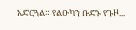አድርጓል። የልዑካን ቡድኑ የጉዞ...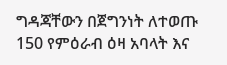ግዳጃቸውን በጀግንነት ለተወጡ 150 የምዕራብ ዕዛ አባላት እና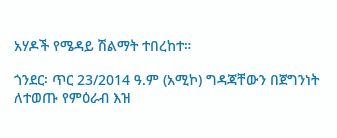አሃዶች የሜዳይ ሽልማት ተበረከተ።

ጎንደር፡ ጥር 23/2014 ዓ.ም (አሚኮ) ግዳጃቸውን በጀግንነት ለተወጡ የምዕራብ እዝ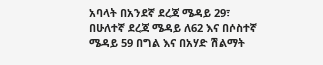አባላት በአንደኛ ደረጃ ሜዳይ 29፣ በሁለተኛ ደረጃ ሜዳይ ለ62 እና በሶስተኛ ሜዳይ 59 በግል እና በአሃድ ሽልማት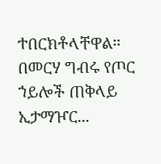ተበርክቶላቸዋል። በመርሃ ግብሩ የጦር ኀይሎች ጠቅላይ ኢታማዦር...